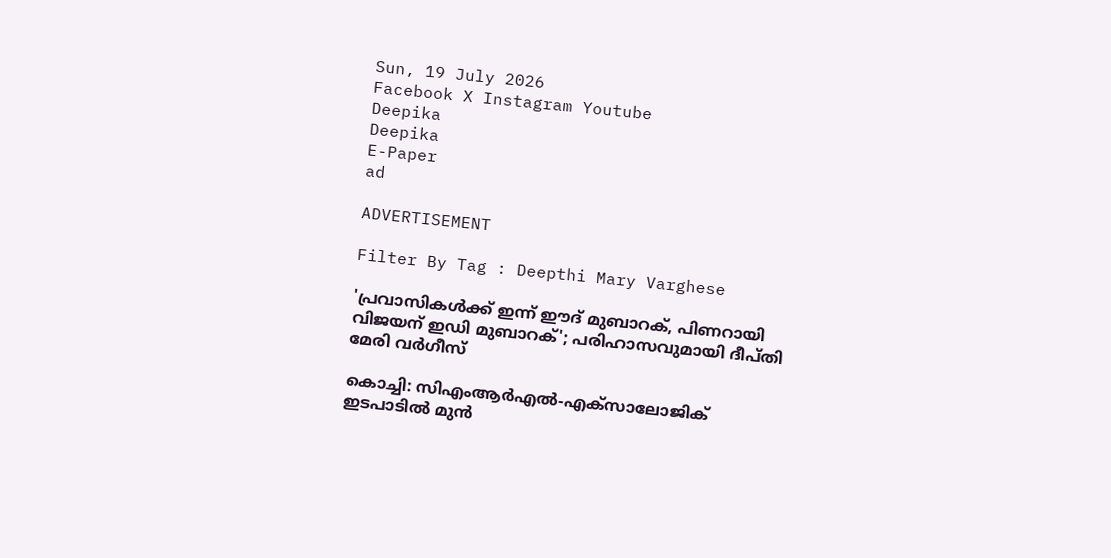Sun, 19 July 2026
Facebook X Instagram Youtube
Deepika
Deepika
E-Paper
ad

ADVERTISEMENT

Filter By Tag : Deepthi Mary Varghese

'പ്രവാസികള്‍ക്ക് ഇന്ന് ഈദ് മുബാറക്, പിണറായി വിജയന് ഇഡി മുബാറക്'; പരിഹാസവുമായി ദീപ്തി മേരി വര്‍ഗീസ്

കൊച്ചി: സിഎംആര്‍എല്‍-എക്സാലോജിക് ഇടപാടില്‍ മുന്‍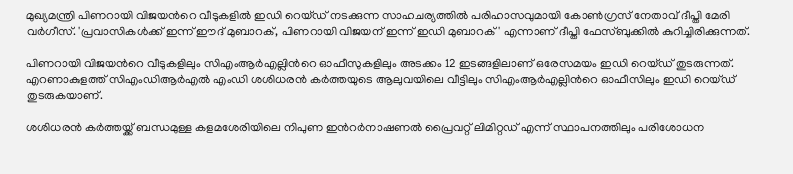മുഖ്യമന്ത്രി പിണറായി വിജയന്‍റെ വീടുകളില്‍ ഇഡി റെയ്ഡ് നടക്കുന്ന സാഹചര്യത്തില്‍ പരിഹാസവുമായി കോണ്‍ഗ്രസ് നേതാവ് ദീപ്തി മേരി വര്‍ഗീസ്. 'പ്രവാസികള്‍ക്ക് ഇന്ന് ഈദ് മുബാറക്, പിണറായി വിജയന് ഇന്ന് ഇഡി മുബാറക്' എന്നാണ് ദീപ്തി ഫേസ്ബുക്കില്‍ കുറിച്ചിരിക്കുന്നത്.

പിണറായി വിജയന്‍റെ വീടുകളിലും സിഎംആര്‍എല്ലിന്‍റെ ഓഫീസുകളിലും അടക്കം 12 ഇടങ്ങളിലാണ് ഒരേസമയം ഇഡി റെയ്ഡ് തുടരുന്നത്. എറണാകുളത്ത് സിഎംഡിആര്‍എല്‍ എംഡി ശശിധരന്‍ കര്‍ത്തയുടെ ആലുവയിലെ വീട്ടിലും സിഎംആര്‍എല്ലിന്‍റെ ഓഫീസിലും ഇഡി റെയ്ഡ് തുടരുകയാണ്.

ശശിധരന്‍ കര്‍ത്തയ്ക്ക് ബന്ധമുള്ള കളമശേരിയിലെ നിപുണ ഇന്‍റര്‍നാഷണല്‍ പ്രൈവറ്റ് ലിമിറ്റഡ് എന്ന് സ്ഥാപനത്തിലും പരിശോധന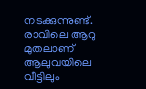നടക്കുന്നുണ്ട്. രാവിലെ ആറു മുതലാണ് ആലുവയിലെ വീട്ടിലും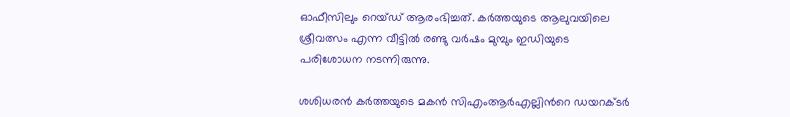ഓഫീസിലും റെയ്ഡ് ആരംഭിച്ചത്. കര്‍ത്തയുടെ ആലുവയിലെ ശ്രീവത്സം എന്ന വീട്ടില്‍ രണ്ടു വര്‍ഷം മുമ്പും ഇഡിയുടെ പരിശോധന നടന്നിരുന്നു.

ശശിധരന്‍ കര്‍ത്തയുടെ മകന്‍ സിഎംആര്‍എല്ലിന്‍റെ ഡയറക്ടര്‍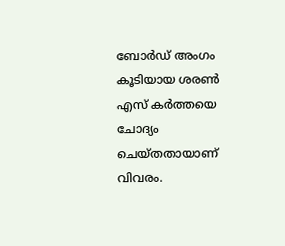ബോര്‍ഡ് അംഗം കൂടിയായ ശരണ്‍ എസ് കര്‍ത്തയെ ചോദ്യം ചെയ്തതായാണ് വിവരം.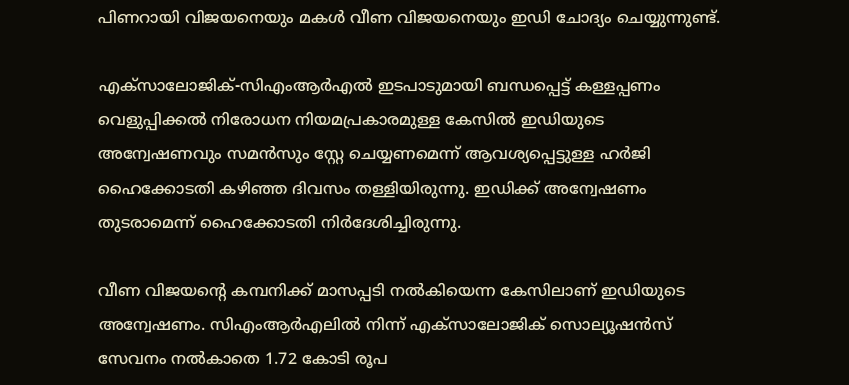പിണറായി വിജയനെയും മകള്‍ വീണ വിജയനെയും ഇഡി ചോദ്യം ചെയ്യുന്നുണ്ട്.

എക്‌സാലോജിക്-സിഎംആര്‍എല്‍ ഇടപാടുമായി ബന്ധപ്പെട്ട് കള്ളപ്പണം വെളുപ്പിക്കല്‍ നിരോധന നിയമപ്രകാരമുള്ള കേസില്‍ ഇഡിയുടെ അന്വേഷണവും സമന്‍സും സ്റ്റേ ചെയ്യണമെന്ന് ആവശ്യപ്പെട്ടുള്ള ഹര്‍ജി ഹൈക്കോടതി കഴിഞ്ഞ ദിവസം തള്ളിയിരുന്നു. ഇഡിക്ക് അന്വേഷണം തുടരാമെന്ന് ഹൈക്കോടതി നിര്‍ദേശിച്ചിരുന്നു.

വീണ വിജയന്‍റെ കമ്പനിക്ക് മാസപ്പടി നല്‍കിയെന്ന കേസിലാണ് ഇഡിയുടെ അന്വേഷണം. സിഎംആര്‍എലില്‍ നിന്ന് എക്‌സാലോജിക് സൊല്യൂഷന്‍സ് സേവനം നല്‍കാതെ 1.72 കോടി രൂപ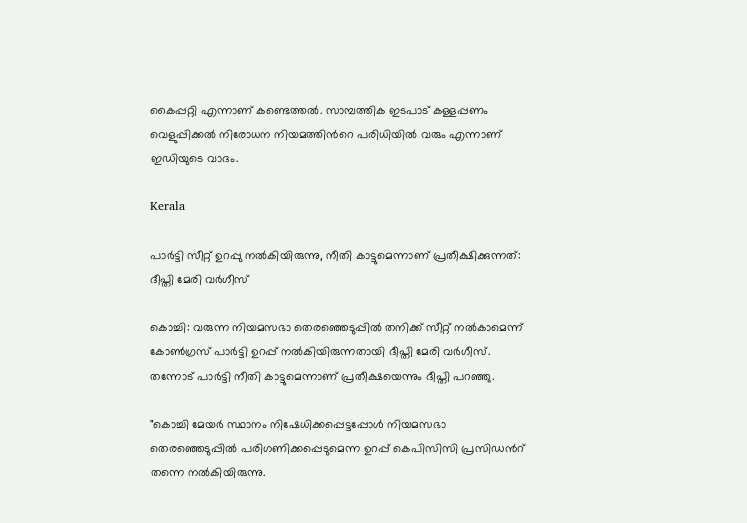കൈപ്പറ്റി എന്നാണ് കണ്ടെത്തല്‍. സാമ്പത്തിക ഇടപാട് കള്ളപ്പണം വെളുപ്പിക്കല്‍ നിരോധന നിയമത്തിന്‍റെ പരിധിയില്‍ വരും എന്നാണ് ഇഡിയുടെ വാദം.

Kerala

പാര്‍ട്ടി സീറ്റ് ഉറപ്പു നൽകിയിരുന്നു, നീതി കാട്ടുമെന്നാണ് പ്രതീക്ഷിക്കുന്നത്: ദീപ്തി മേരി വര്‍ഗീസ്

കൊച്ചി: വരുന്ന നിയമസഭാ തെരഞ്ഞെടുപ്പിൽ‌ തനിക്ക് സീറ്റ് നൽകാമെന്ന് കോണ്‍ഗ്രസ് പാര്‍ട്ടി ഉറപ്പ് നൽകിയിരുന്നതായി ദീപ്തി മേരി വർഗീസ്. തന്നോട് പാർട്ടി നീതി കാട്ടുമെന്നാണ് പ്രതീക്ഷയെന്നും ദീപ്തി പറഞ്ഞു.

"കൊച്ചി മേയർ സ്ഥാനം നിഷേധിക്കപ്പെട്ടപ്പോൾ നിയമസഭാ തെരഞ്ഞെടുപ്പിൽ പരിഗണിക്കപ്പെടുമെന്ന ഉറപ്പ് കെപിസിസി പ്രസിഡന്‍റ് തന്നെ നൽകിയിരുന്നു.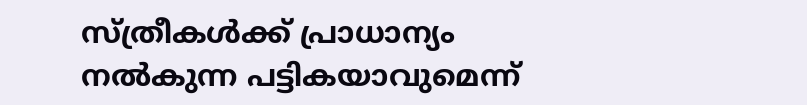സ്ത്രീകൾക്ക് പ്രാധാന്യം നൽകുന്ന പട്ടികയാവുമെന്ന്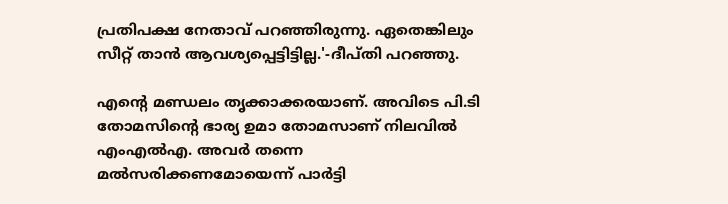പ്രതിപക്ഷ നേതാവ് പറഞ്ഞിരുന്നു. ഏതെങ്കിലും സീറ്റ് താൻ ആവശ്യപ്പെട്ടിട്ടില്ല.'-ദീപ്തി പറഞ്ഞു.

എന്‍റെ മണ്ഡലം തൃക്കാക്കരയാണ്. അവിടെ പി.ടി തോമസിന്‍റെ ഭാര്യ ഉമാ തോമസാണ് നിലവിൽ എംഎൽഎ. അവർ തന്നെ മൽസരിക്കണമോയെന്ന് പാർട്ടി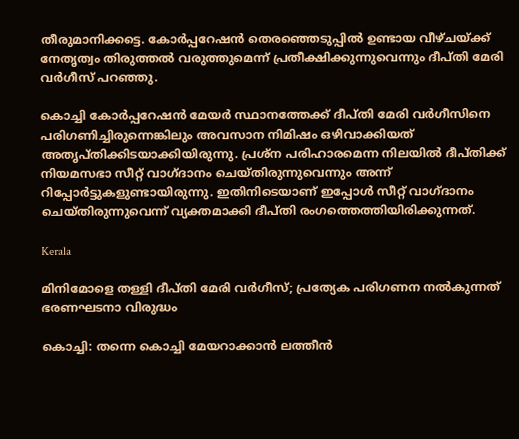തീരുമാനിക്കട്ടെ. കോര്‍പ്പറേഷൻ തെരഞ്ഞെടുപ്പിൽ ഉണ്ടായ വീഴ്ചയ്ക്ക് നേതൃത്വം തിരുത്തൽ വരുത്തുമെന്ന് പ്രതീക്ഷിക്കുന്നുവെന്നും ദീപ്തി മേരി വര്‍ഗീസ് പറഞ്ഞു.

കൊച്ചി കോര്‍പ്പറേഷൻ മേയര്‍ സ്ഥാനത്തേക്ക് ദീപ്തി മേരി വര്‍ഗീസിനെ പരിഗണിച്ചിരുന്നെങ്കിലും അവസാന നിമിഷം ഒഴിവാക്കിയത് അതൃപ്തിക്കിടയാക്കിയിരുന്നു. പ്രശ്ന പരിഹാരമെന്ന നിലയിൽ ദീപ്തിക്ക് നിയമസഭാ സീറ്റ് വാഗ്ദാനം ചെയ്തിരുന്നുവെന്നും അന്ന് റിപ്പോര്‍ട്ടുകളുണ്ടായിരുന്നു. ഇതിനിടെയാണ് ഇപ്പോള്‍ സീറ്റ് വാഗ്ദാനം ചെയ്തിരുന്നുവെന്ന് വ്യക്തമാക്കി ദീപ്തി രംഗത്തെത്തിയിരിക്കുന്നത്.

Kerala

മിനിമോളെ തള്ളി ദീപ്തി മേരി വർഗീസ്; പ്രത്യേക പരിഗണന നല്‍കുന്നത് ഭരണഘടനാ വിരുദ്ധം

കൊച്ചി: തന്നെ കൊച്ചി മേയറാക്കാൻ ലത്തീന്‍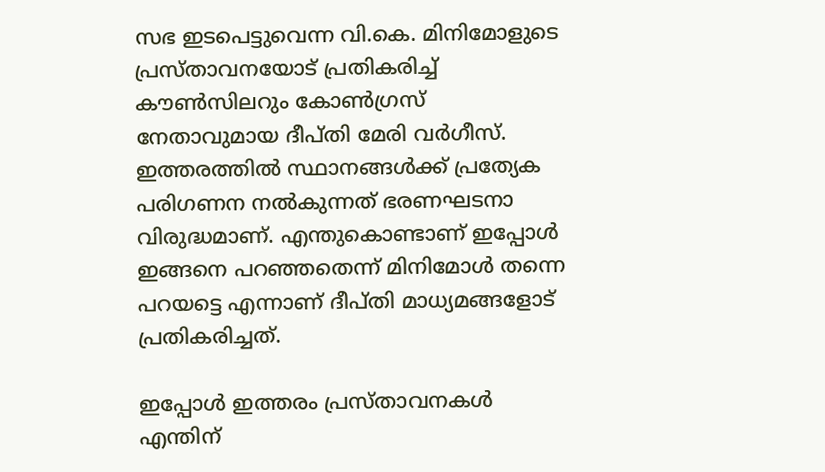സഭ ഇടപെട്ടുവെന്ന വി.കെ. മിനിമോളുടെ പ്രസ്താവനയോട് പ്രതികരിച്ച് കൗൺസിലറും കോൺഗ്രസ് നേതാവുമായ ദീപ്തി മേരി വര്‍ഗീസ്. ഇത്തരത്തിൽ സ്ഥാനങ്ങൾക്ക് പ്രത്യേക പരിഗണന നല്‍കുന്നത് ഭരണഘടനാ വിരുദ്ധമാണ്. എന്തുകൊണ്ടാണ് ഇപ്പോള്‍ ഇങ്ങനെ പറഞ്ഞതെന്ന് മിനിമോൾ തന്നെ പറയട്ടെ എന്നാണ് ദീപ്തി മാധ്യമങ്ങളോട് പ്രതികരിച്ചത്.

ഇപ്പോൾ ഇത്തരം പ്രസ്താവനകൾ എന്തിന്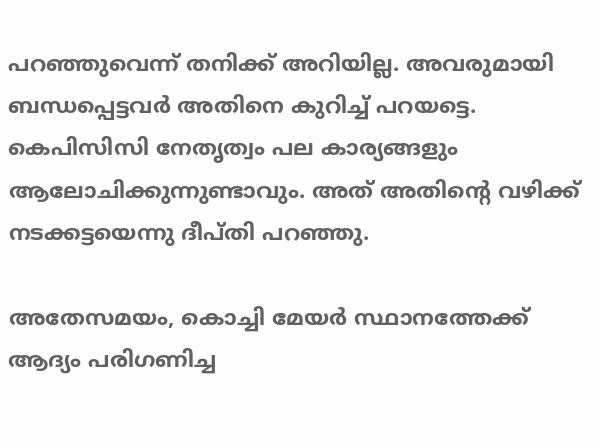പറഞ്ഞുവെന്ന് തനിക്ക് അറിയില്ല. അവരുമായി ബന്ധപ്പെട്ടവര്‍ അതിനെ കുറിച്ച് പറയട്ടെ. കെപിസിസി നേതൃത്വം പല കാര്യങ്ങളും ആലോചിക്കുന്നുണ്ടാവും. അത് അതിന്‍റെ വഴിക്ക് നടക്കട്ടയെന്നു ദീപ്തി പറഞ്ഞു.

അതേസമയം, കൊച്ചി മേയര്‍ സ്ഥാനത്തേക്ക് ആദ്യം പരിഗണിച്ച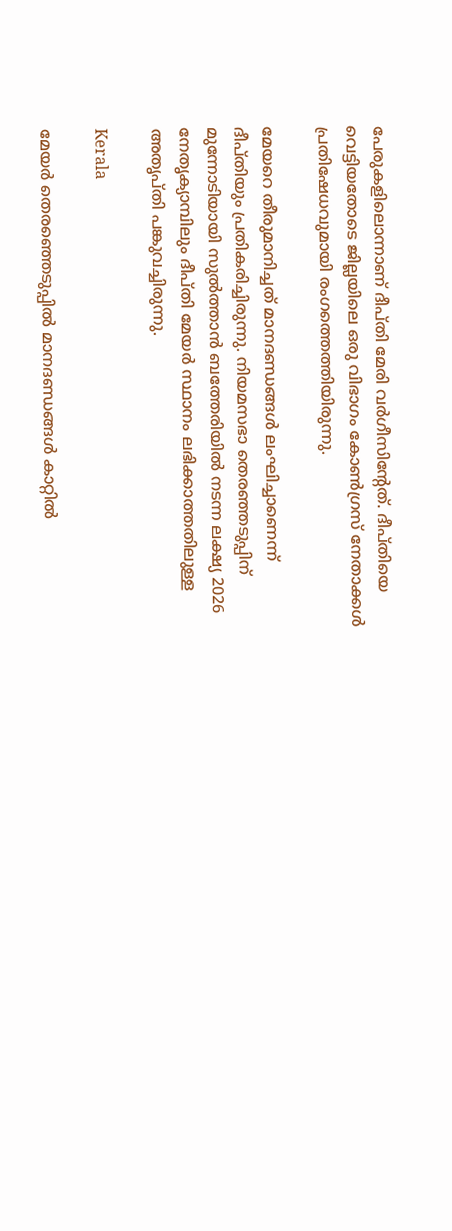പേരുകളിലൊന്നാണ് ദീപ്തി മേരി വര്‍ഗീസിന്‍റേത്. ദീപ്തിയെ വെട്ടിയതോടെ ജില്ലയിലെ ഒരു വിഭാഗം കോണ്‍ഗ്രസ് നേതാക്കള്‍ പ്രതിഷേധവുമായി രംഗത്തെത്തിയിരുന്നു.

മേയറെ തീരുമാനിച്ചത് മാനദണ്ഡങ്ങള്‍ ലംഘിച്ചാണെന്ന് ദീപ്തിയും പ്രതികരിച്ചിരുന്നു. നിയമസഭാ തെരഞ്ഞടുപ്പിന് മുന്നോടിയായി സുൽത്താൻ ബത്തേരിയിൽ നടന്ന ലക്ഷ്യ 2026 നേതൃക്യാമ്പിലും ദീപ്തി മേയർ സ്ഥാനം ലഭിക്കാത്തതിലുള്ള അതൃപ്തി പങ്കുവച്ചിരുന്നു.

Kerala

മേയര്‍ തെരഞ്ഞെടുപ്പില്‍ മാനദണ്ഡങ്ങള്‍ കാറ്റില്‍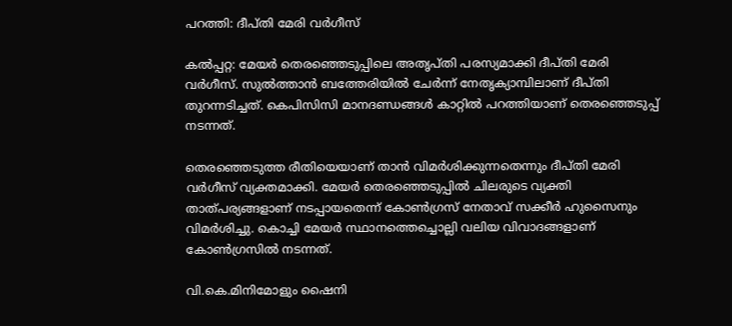പറത്തി: ദീപ്തി മേരി വര്‍ഗീസ്

കൽപ്പറ്റ: മേയര്‍ തെരഞ്ഞെടുപ്പിലെ അതൃപ്തി പരസ്യമാക്കി ദീപ്തി മേരി വര്‍ഗീസ്. സുൽത്താൻ ബത്തേരിയിൽ ചേർന്ന് നേതൃക്യാമ്പിലാണ് ദീപ്തി തുറന്നടിച്ചത്. കെപിസിസി മാനദണ്ഡങ്ങള്‍ കാറ്റില്‍ പറത്തിയാണ് തെരഞ്ഞെടുപ്പ് നടന്നത്.

തെരഞ്ഞെടുത്ത രീതിയെയാണ് താൻ വിമര്‍ശിക്കുന്നതെന്നും ദീപ്തി മേരി വര്‍ഗീസ് വ്യക്തമാക്കി. മേയര്‍ തെരഞ്ഞെടുപ്പില്‍ ചിലരുടെ വ്യക്തി താത്പര്യങ്ങളാണ് നടപ്പായതെന്ന് കോണ്‍ഗ്രസ് നേതാവ് സക്കീര്‍ ഹുസൈനും വിമര്‍ശിച്ചു. കൊച്ചി മേയര്‍ സ്ഥാനത്തെച്ചൊല്ലി വലിയ വിവാദങ്ങളാണ് കോണ്‍ഗ്രസില്‍ നടന്നത്.

വി.കെ.മിനിമോളും ഷൈനി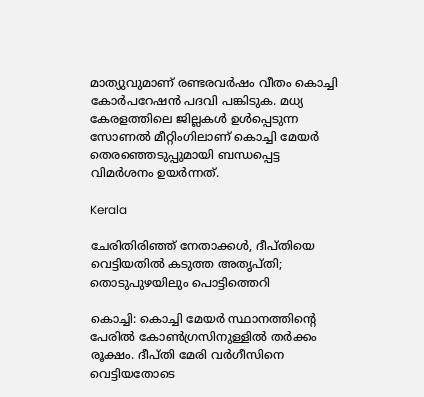മാത്യുവുമാണ് രണ്ടരവര്‍ഷം വീതം കൊച്ചി കോര്‍പറേഷന്‍ പദവി പങ്കിടുക. മധ്യ കേരളത്തിലെ ജില്ലകള്‍ ഉള്‍പ്പെടുന്ന സോണല്‍ മീറ്റിംഗിലാണ് കൊച്ചി മേയര്‍ തെരഞ്ഞെടുപ്പുമായി ബന്ധപ്പെട്ട വിമര്‍ശനം ഉയർന്നത്.

Kerala

ചേരിതിരിഞ്ഞ് നേതാക്കള്‍, ദീപ്തിയെ വെട്ടിയതില്‍ കടുത്ത അതൃപ്തി; തൊടുപുഴയിലും പൊട്ടിത്തെറി

കൊച്ചി: കൊച്ചി മേയര്‍ സ്ഥാനത്തിന്‍റെ പേരില്‍ കോണ്‍ഗ്രസിനുള്ളില്‍ തര്‍ക്കം രൂക്ഷം. ദീപ്തി മേരി വര്‍ഗീസിനെ വെട്ടിയതോടെ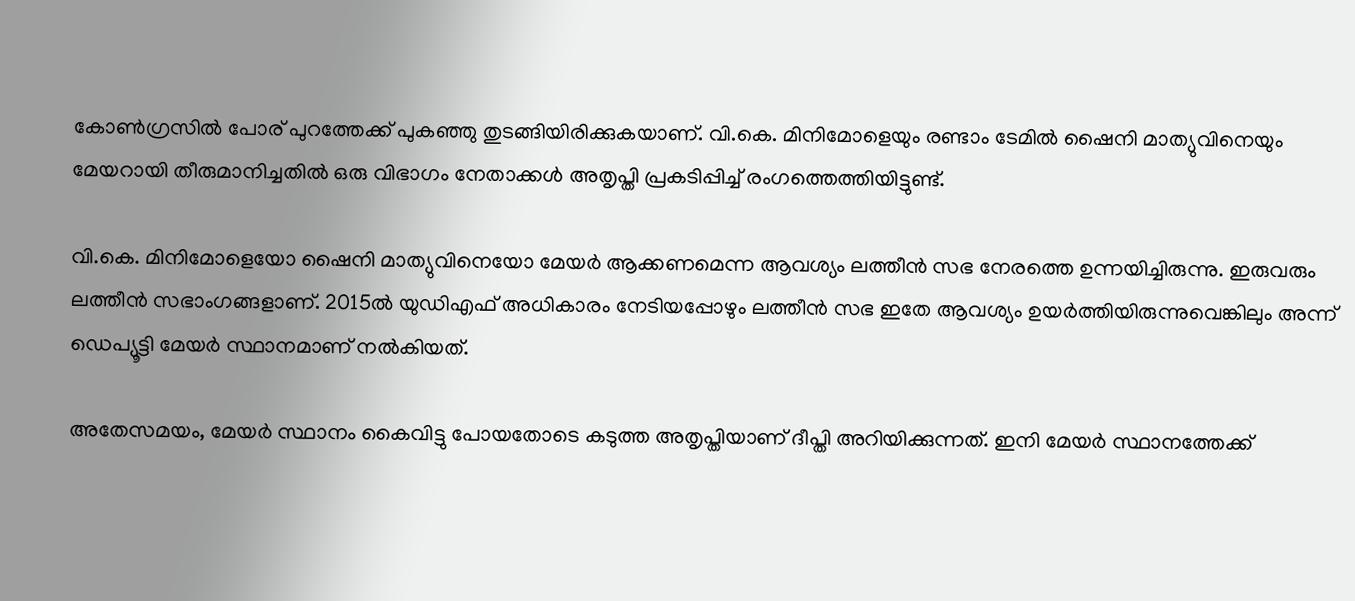കോണ്‍ഗ്രസില്‍ പോര് പുറത്തേക്ക് പുകഞ്ഞു തുടങ്ങിയിരിക്കുകയാണ്. വി.കെ. മിനിമോളെയും രണ്ടാം ടേമില്‍ ഷൈനി മാത്യുവിനെയും മേയറായി തീരുമാനിച്ചതില്‍ ഒരു വിഭാഗം നേതാക്കള്‍ അതൃപ്തി പ്രകടിപ്പിച്ച് രംഗത്തെത്തിയിട്ടുണ്ട്.

വി.കെ. മിനിമോളെയോ ഷൈനി മാത്യുവിനെയോ മേയര്‍ ആക്കണമെന്ന ആവശ്യം ലത്തീന്‍ സഭ നേരത്തെ ഉന്നയിച്ചിരുന്നു. ഇരുവരും ലത്തീന്‍ സഭാംഗങ്ങളാണ്. 2015ല്‍ യുഡിഎഫ് അധികാരം നേടിയപ്പോഴും ലത്തീന്‍ സഭ ഇതേ ആവശ്യം ഉയര്‍ത്തിയിരുന്നുവെങ്കിലും അന്ന് ഡെപ്യൂട്ടി മേയര്‍ സ്ഥാനമാണ് നല്‍കിയത്.

അതേസമയം, മേയര്‍ സ്ഥാനം കൈവിട്ടു പോയതോടെ കടുത്ത അതൃപ്തിയാണ് ദീപ്തി അറിയിക്കുന്നത്. ഇനി മേയര്‍ സ്ഥാനത്തേക്ക്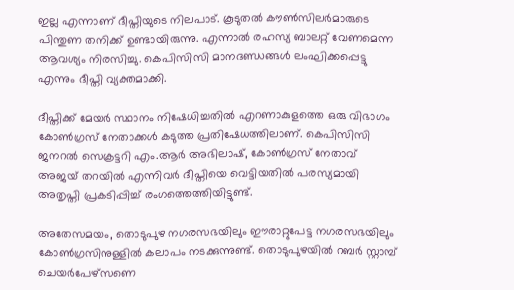ഇല്ല എന്നാണ് ദീപ്തിയുടെ നിലപാട്. കൂടുതല്‍ കൗണ്‍സിലര്‍മാരുടെ പിന്തുണ തനിക്ക് ഉണ്ടായിരുന്നു. എന്നാല്‍ രഹസ്യ ബാലറ്റ് വേണമെന്ന ആവശ്യം നിരസിച്ചു. കെപിസിസി മാനദണ്ഡങ്ങള്‍ ലംഘിക്കപ്പെട്ടു എന്നും ദീപ്തി വ്യക്തമാക്കി.

ദീപ്തിക്ക് മേയര്‍ സ്ഥാനം നിഷേധിച്ചതില്‍ എറണാകുളത്തെ ഒരു വിഭാഗം കോണ്‍ഗ്രസ് നേതാക്കള്‍ കടുത്ത പ്രതിഷേധത്തിലാണ്. കെപിസിസി ജനറല്‍ സെക്രട്ടറി എം.ആര്‍ അഭിലാഷ്, കോണ്‍ഗ്രസ് നേതാവ് അജയ് തറയില്‍ എന്നിവര്‍ ദീപ്തിയെ വെട്ടിയതില്‍ പരസ്യമായി അതൃപ്തി പ്രകടിപ്പിച്ച് രംഗത്തെത്തിയിട്ടുണ്ട്.

അതേസമയം, തൊടുപുഴ നഗരസഭയിലും ഈരാറ്റുപേട്ട നഗരസഭയിലും കോണ്‍ഗ്രസിനുള്ളില്‍ കലാപം നടക്കുന്നുണ്ട്. തൊടുപുഴയില്‍ റബര്‍ സ്റ്റാമ്പ് ചെയര്‍പേഴ്‌സണെ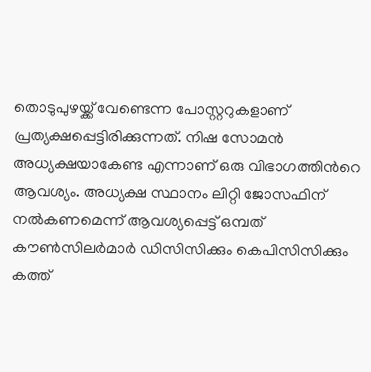തൊടുപുഴയ്ക്ക് വേണ്ടെന്ന പോസ്റ്ററുകളാണ് പ്രത്യക്ഷപ്പെട്ടിരിക്കുന്നത്. നിഷ സോമന്‍ അധ്യക്ഷയാകേണ്ട എന്നാണ് ഒരു വിഭാഗത്തിന്‍റെ ആവശ്യം. അധ്യക്ഷ സ്ഥാനം ലിറ്റി ജോസഫിന് നല്‍കണമെന്ന് ആവശ്യപ്പെട്ട് ഒമ്പത് കൗണ്‍സിലര്‍മാര്‍ ഡിസിസിക്കും കെപിസിസിക്കും കത്ത്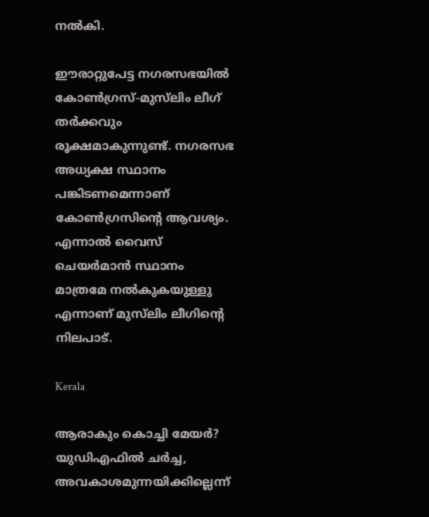നല്‍കി.

ഈരാറ്റുപേട്ട നഗരസഭയില്‍ കോണ്‍ഗ്രസ്-മുസ്‌ലിം ലീഗ് തര്‍ക്കവും രൂക്ഷമാകുന്നുണ്ട്. നഗരസഭ അധ്യക്ഷ സ്ഥാനം പങ്കിടണമെന്നാണ് കോണ്‍ഗ്രസിന്‍റെ ആവശ്യം. എന്നാല്‍ വൈസ് ചെയര്‍മാന്‍ സ്ഥാനം മാത്രമേ നല്‍കുകയുള്ളു എന്നാണ് മുസ്‌ലിം ലീഗിന്‍റെ നിലപാട്.

Kerala

ആരാകും കൊച്ചി മേയർ? യുഡിഎഫിൽ ചർച്ച, അവകാശമുന്നയിക്കില്ലെന്ന്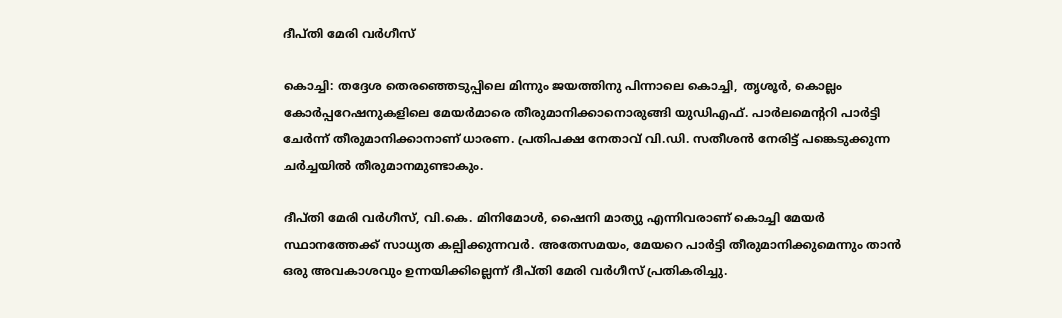ദീപ്തി മേരി വർഗീസ്

കൊച്ചി: തദ്ദേശ തെരഞ്ഞെടുപ്പിലെ മിന്നും ജയത്തിനു പിന്നാലെ കൊച്ചി, തൃശൂർ, കൊല്ലം കോര്‍പ്പറേഷനുകളിലെ മേയര്‍മാരെ തീരുമാനിക്കാനൊരുങ്ങി യുഡിഎഫ്. പാർലമെന്‍ററി പാർട്ടി ചേർന്ന് തീരുമാനിക്കാനാണ് ധാരണ. പ്രതിപക്ഷ നേതാവ് വി.ഡി. സതീശൻ നേരിട്ട് പങ്കെടുക്കുന്ന ചർച്ചയിൽ തീരുമാനമുണ്ടാകും.

ദീപ്തി മേരി വർഗീസ്, വി.കെ. മിനിമോൾ, ഷൈനി മാത്യു എന്നിവരാണ് കൊച്ചി മേയർ സ്ഥാനത്തേക്ക് സാധ്യത കല്പിക്കുന്നവർ. അതേസമയം, മേയറെ പാർട്ടി തീരുമാനിക്കുമെന്നും താൻ ഒരു അവകാശവും ഉന്നയിക്കില്ലെന്ന് ദീപ്തി മേരി വർഗീസ് പ്രതികരിച്ചു.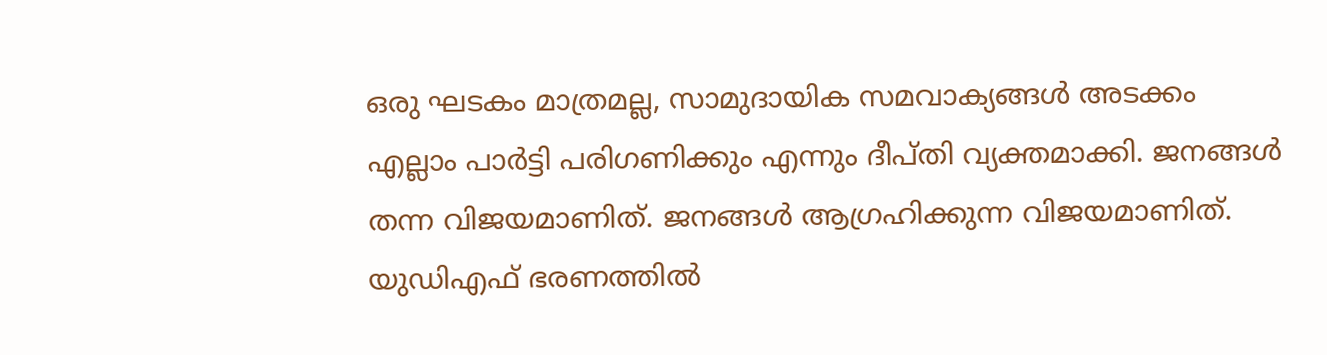ഒരു ഘടകം മാത്രമല്ല, സാമുദായിക സമവാക്യങ്ങൾ അടക്കം എല്ലാം പാർട്ടി പരിഗണിക്കും എന്നും ദീപ്തി വ്യക്തമാക്കി. ജനങ്ങള്‍ തന്ന വിജയമാണിത്. ജനങ്ങള്‍ ആഗ്രഹിക്കുന്ന വിജയമാണിത്. യുഡിഎഫ് ഭരണത്തിൽ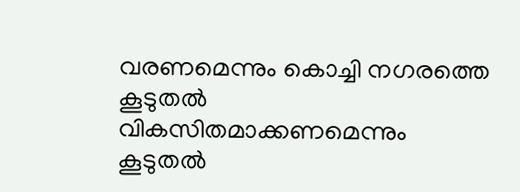വരണമെന്നും കൊച്ചി നഗരത്തെ കൂടുതൽ വികസിതമാക്കണമെന്നും കൂടുതൽ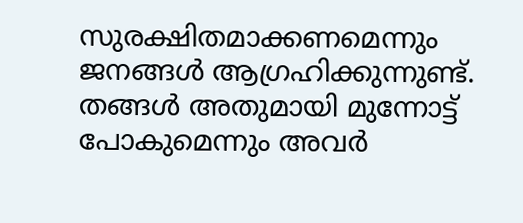സുരക്ഷിതമാക്കണമെന്നും ജനങ്ങള്‍ ആഗ്രഹിക്കുന്നുണ്ട്. തങ്ങള്‍ അതുമായി മുന്നോട്ട് പോകുമെന്നും അവർ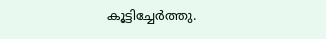കൂട്ടിച്ചേർത്തു.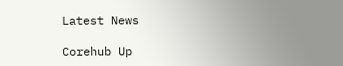Latest News

Corehub Up